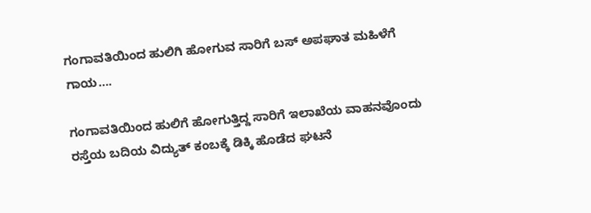ಗಂಗಾವತಿಯಿಂದ ಹುಲಿಗಿ ಹೋಗುವ ಸಾರಿಗೆ ಬಸ್ ಅಪಘಾತ ಮಹಿಳೆಗೆ ಗಾಯ….

ಗಂಗಾವತಿಯಿಂದ ಹುಲಿಗೆ ಹೋಗುತ್ತಿದ್ದ ಸಾರಿಗೆ ಇಲಾಖೆಯ ವಾಹನವೊಂದು ರಸ್ತೆಯ ಬದಿಯ ವಿದ್ಯುತ್ ಕಂಬಕ್ಕೆ ಡಿಕ್ಕಿ ಹೊಡೆದ ಘಟನೆ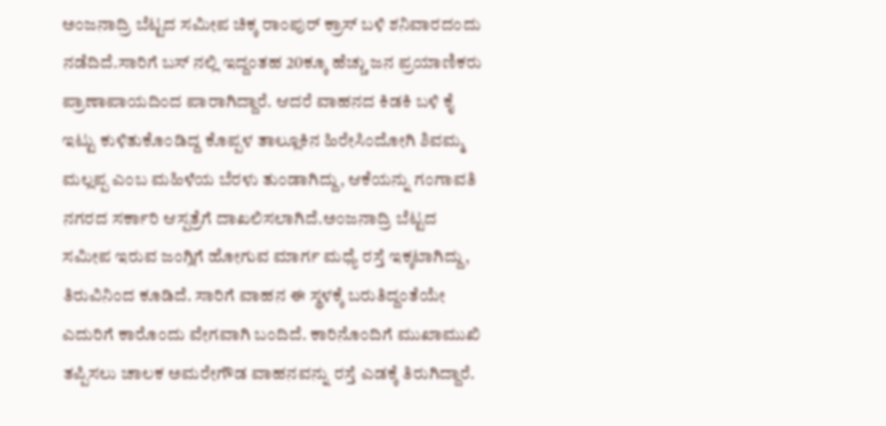ಅಂಜನಾದ್ರಿ ಬೆಟ್ಟದ ಸಮೀಪ ಚಿಕ್ಕ ರಾಂಪುರ್ ಕ್ರಾಸ್ ಬಳಿ ಶನಿವಾರದಂದು ನಡೆದಿದೆ.ಸಾರಿಗೆ ಬಸ್ ನಲ್ಲಿ ಇದ್ದಂತಹ 20ಕ್ಕೂ ಹೆಚ್ಚು ಜನ ಪ್ರಯಾಣಿಕರು ಪ್ರಾಣಾಪಾಯದಿಂದ ಪಾರಾಗಿದ್ದಾರೆ. ಆದರೆ ವಾಹನದ ಕಿಡಕಿ ಬಳಿ ಕೈ ಇಟ್ಟು ಕುಳಿತುಕೊಂಡಿದ್ದ ಕೊಪ್ಪಳ ತಾಲ್ಲೂಕಿನ ಹಿರೇಸಿಂದೋಗಿ ಶಿವಮ್ಮ ಮಲ್ಲಪ್ಪ ಎಂಬ ಮಹಿಳೆಯ ಬೆರಳು ತುಂಡಾಗಿದ್ದು, ಆಕೆಯನ್ನು ಗಂಗಾವತಿ ನಗರದ ಸರ್ಕಾರಿ ಆಸ್ಪತ್ರೆಗೆ ದಾಖಲಿಸಲಾಗಿದೆ.ಅಂಜನಾದ್ರಿ ಬೆಟ್ಟದ ಸಮೀಪ ಇರುವ ಜಂಗ್ಲಿಗೆ ಹೋಗುವ ಮಾರ್ಗ ಮಧ್ಯೆ ರಸ್ತೆ ಇಕ್ಕಟಾಗಿದ್ದು, ತಿರುವಿನಿಂದ ಕೂಡಿದೆ. ಸಾರಿಗೆ ವಾಹನ ಈ ಸ್ಥಳಕ್ಕೆ ಬರುತಿದ್ದಂತೆಯೇ ಎದುರಿಗೆ ಕಾರೊಂದು ವೇಗವಾಗಿ ಬಂದಿದೆ. ಕಾರಿನೊಂದಿಗೆ ಮುಖಾಮುಖಿ ತಪ್ಪಿಸಲು ಚಾಲಕ ಅಮರೇಗೌಡ ವಾಹನವನ್ನು ರಸ್ತೆ ಎಡಕ್ಕೆ ತಿರುಗಿದ್ದಾರೆ.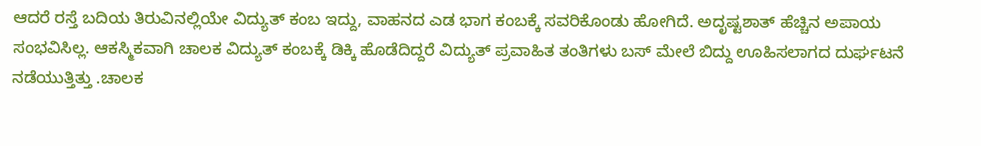ಆದರೆ ರಸ್ತೆ ಬದಿಯ ತಿರುವಿನಲ್ಲಿಯೇ ವಿದ್ಯುತ್ ಕಂಬ ಇದ್ದು, ವಾಹನದ ಎಡ ಭಾಗ ಕಂಬಕ್ಕೆ ಸವರಿಕೊಂಡು ಹೋಗಿದೆ. ಅದೃಷ್ಟಶಾತ್ ಹೆಚ್ಚಿನ ಅಪಾಯ ಸಂಭವಿಸಿಲ್ಲ. ಆಕಸ್ಮಿಕವಾಗಿ ಚಾಲಕ ವಿದ್ಯುತ್ ಕಂಬಕ್ಕೆ ಡಿಕ್ಕಿ ಹೊಡೆದಿದ್ದರೆ ವಿದ್ಯುತ್ ಪ್ರವಾಹಿತ ತಂತಿಗಳು ಬಸ್ ಮೇಲೆ ಬಿದ್ದು ಊಹಿಸಲಾಗದ ದುರ್ಘಟನೆ ನಡೆಯುತ್ತಿತ್ತು .ಚಾಲಕ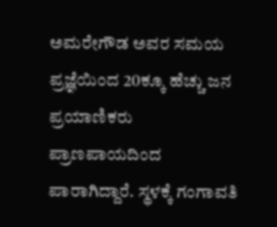ಅಮರೇಗೌಡ ಅವರ ಸಮಯ ಪ್ರಜ್ಞೆಯಿಂದ 20ಕ್ಕೂ ಹೆಚ್ಚು ಜನ ಪ್ರಯಾಣಿಕರು ಪ್ರಾಣಪಾಯದಿಂದ ಪಾರಾಗಿದ್ದಾರೆ. ಸ್ಥಳಕ್ಕೆ ಗಂಗಾವತಿ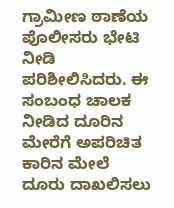ಗ್ರಾಮೀಣ ಠಾಣೆಯ ಪೊಲೀಸರು ಭೇಟಿ ನೀಡಿ ಪರಿಶೀಲಿಸಿದರು. ಈ ಸಂಬಂಧ ಚಾಲಕ ನೀಡಿದ ದೂರಿನ ಮೇರೆಗೆ ಅಪರಿಚಿತ ಕಾರಿನ ಮೇಲೆ ದೂರು ದಾಖಲಿಸಲು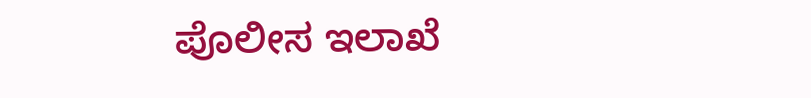ಪೊಲೀಸ ಇಲಾಖೆ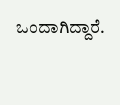ಒಂದಾಗಿದ್ದಾರೆ.